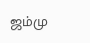ஜம்மு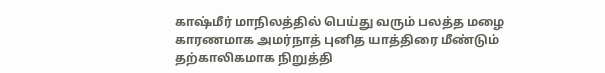காஷ்மீர் மாநிலத்தில் பெய்து வரும் பலத்த மழை காரணமாக அமர்நாத் புனித யாத்திரை மீண்டும் தற்காலிகமாக நிறுத்தி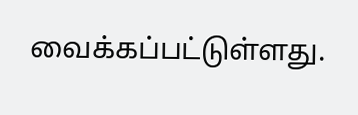வைக்கப்பட்டுள்ளது.